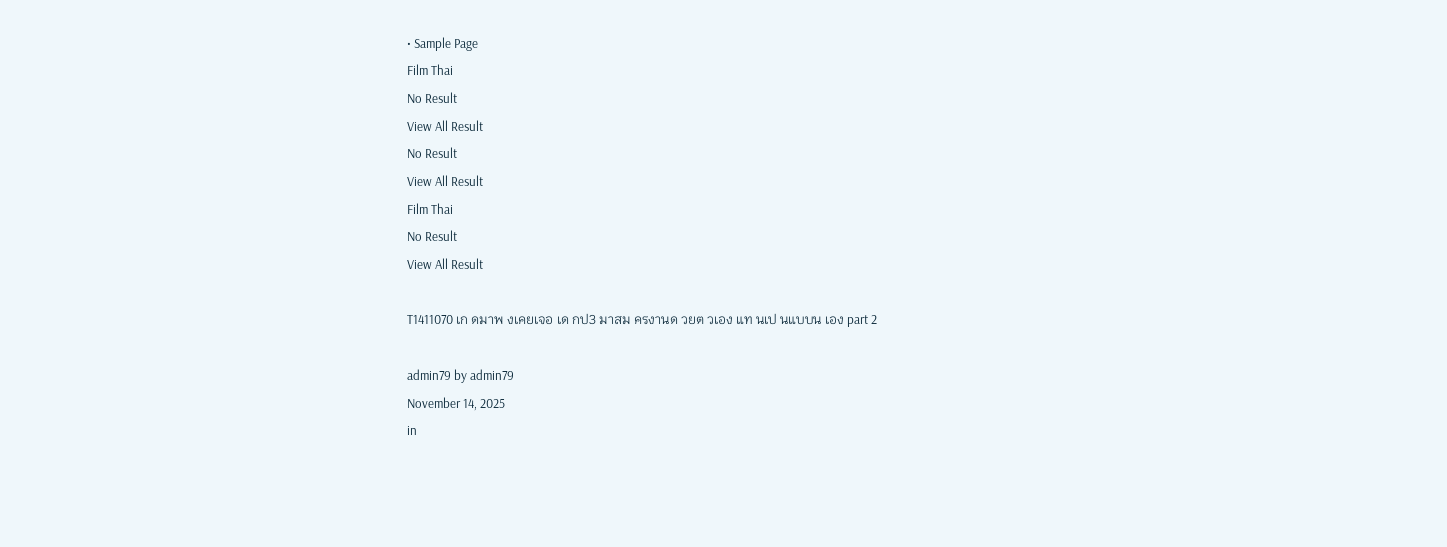• Sample Page
Film Thai
No Result
View All Result
No Result
View All Result
Film Thai
No Result
View All Result

T1411070 เก ดมาพ งเคยเจอ เด กป3 มาสม ครงานด วยต วเอง แท นเป นแบบน เอง part 2

admin79 by admin79
November 14, 2025
in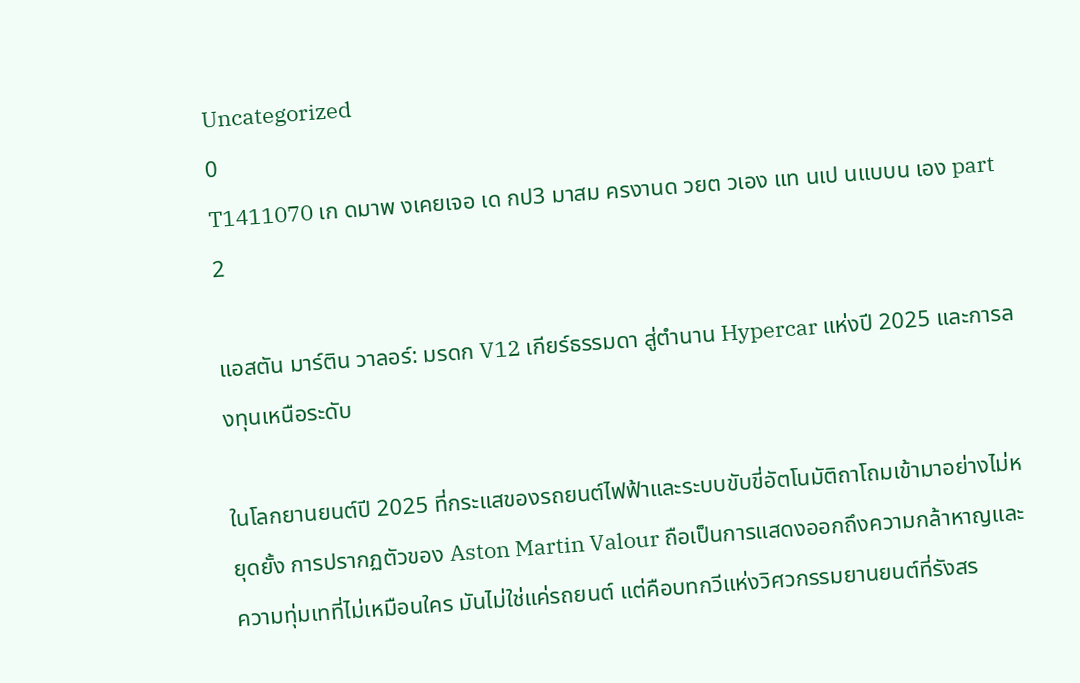Uncategorized
0
T1411070 เก ดมาพ งเคยเจอ เด กป3 มาสม ครงานด วยต วเอง แท นเป นแบบน เอง part 2

แอสตัน มาร์ติน วาลอร์: มรดก V12 เกียร์ธรรมดา สู่ตำนาน Hypercar แห่งปี 2025 และการลงทุนเหนือระดับ

ในโลกยานยนต์ปี 2025 ที่กระแสของรถยนต์ไฟฟ้าและระบบขับขี่อัตโนมัติถาโถมเข้ามาอย่างไม่หยุดยั้ง การปรากฏตัวของ Aston Martin Valour ถือเป็นการแสดงออกถึงความกล้าหาญและความทุ่มเทที่ไม่เหมือนใคร มันไม่ใช่แค่รถยนต์ แต่คือบทกวีแห่งวิศวกรรมยานยนต์ที่รังสร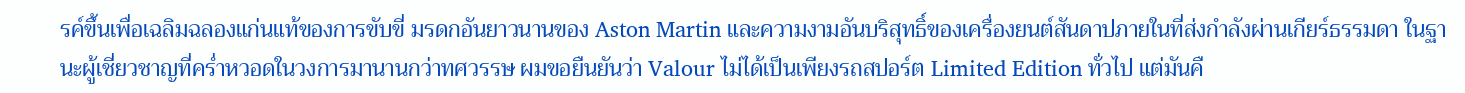รค์ขึ้นเพื่อเฉลิมฉลองแก่นแท้ของการขับขี่ มรดกอันยาวนานของ Aston Martin และความงามอันบริสุทธิ์ของเครื่องยนต์สันดาปภายในที่ส่งกำลังผ่านเกียร์ธรรมดา ในฐานะผู้เชี่ยวชาญที่คร่ำหวอดในวงการมานานกว่าทศวรรษ ผมขอยืนยันว่า Valour ไม่ได้เป็นเพียงรถสปอร์ต Limited Edition ทั่วไป แต่มันคื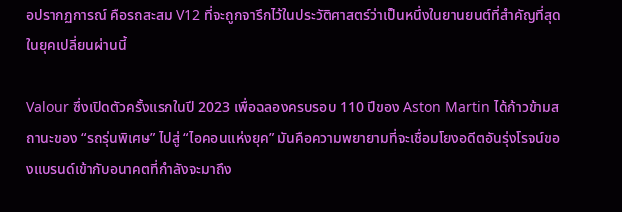อปรากฏการณ์ คือรถสะสม V12 ที่จะถูกจารึกไว้ในประวัติศาสตร์ว่าเป็นหนึ่งในยานยนต์ที่สำคัญที่สุดในยุคเปลี่ยนผ่านนี้

Valour ซึ่งเปิดตัวครั้งแรกในปี 2023 เพื่อฉลองครบรอบ 110 ปีของ Aston Martin ได้ก้าวข้ามสถานะของ “รถรุ่นพิเศษ” ไปสู่ “ไอคอนแห่งยุค” มันคือความพยายามที่จะเชื่อมโยงอดีตอันรุ่งโรจน์ของแบรนด์เข้ากับอนาคตที่กำลังจะมาถึง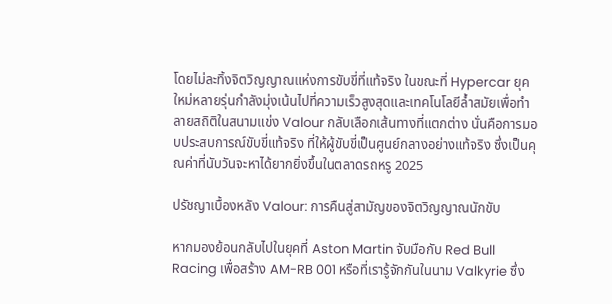โดยไม่ละทิ้งจิตวิญญาณแห่งการขับขี่ที่แท้จริง ในขณะที่ Hypercar ยุคใหม่หลายรุ่นกำลังมุ่งเน้นไปที่ความเร็วสูงสุดและเทคโนโลยีล้ำสมัยเพื่อทำลายสถิติในสนามแข่ง Valour กลับเลือกเส้นทางที่แตกต่าง นั่นคือการมอบประสบการณ์ขับขี่แท้จริง ที่ให้ผู้ขับขี่เป็นศูนย์กลางอย่างแท้จริง ซึ่งเป็นคุณค่าที่นับวันจะหาได้ยากยิ่งขึ้นในตลาดรถหรู 2025

ปรัชญาเบื้องหลัง Valour: การคืนสู่สามัญของจิตวิญญาณนักขับ

หากมองย้อนกลับไปในยุคที่ Aston Martin จับมือกับ Red Bull Racing เพื่อสร้าง AM-RB 001 หรือที่เรารู้จักกันในนาม Valkyrie ซึ่ง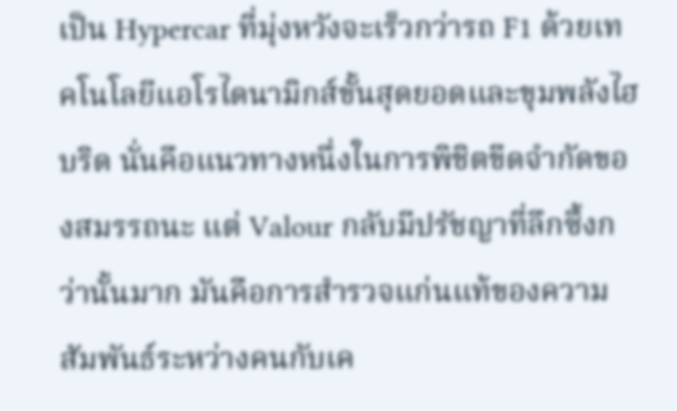เป็น Hypercar ที่มุ่งหวังจะเร็วกว่ารถ F1 ด้วยเทคโนโลยีแอโรไดนามิกส์ขั้นสุดยอดและขุมพลังไฮบริด นั่นคือแนวทางหนึ่งในการพิชิตขีดจำกัดของสมรรถนะ แต่ Valour กลับมีปรัชญาที่ลึกซึ้งกว่านั้นมาก มันคือการสำรวจแก่นแท้ของความสัมพันธ์ระหว่างคนกับเค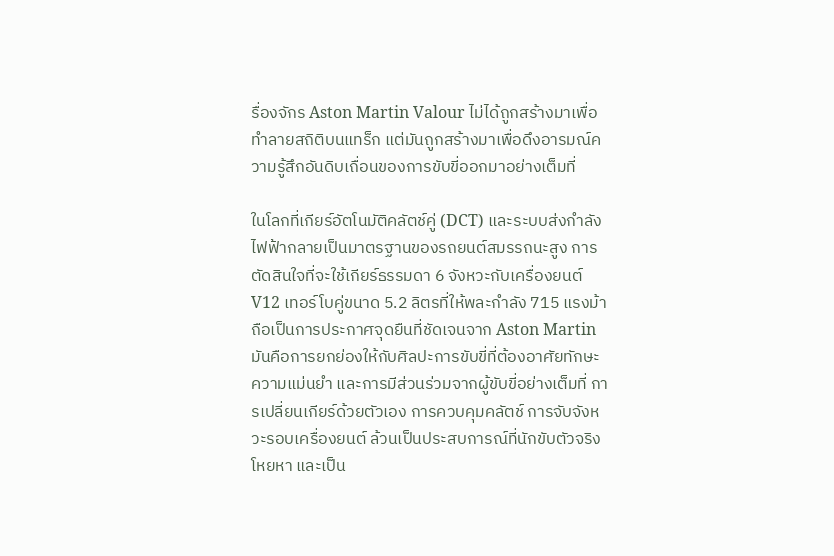รื่องจักร Aston Martin Valour ไม่ได้ถูกสร้างมาเพื่อทำลายสถิติบนแทร็ก แต่มันถูกสร้างมาเพื่อดึงอารมณ์ความรู้สึกอันดิบเถื่อนของการขับขี่ออกมาอย่างเต็มที่

ในโลกที่เกียร์อัตโนมัติคลัตช์คู่ (DCT) และระบบส่งกำลังไฟฟ้ากลายเป็นมาตรฐานของรถยนต์สมรรถนะสูง การตัดสินใจที่จะใช้เกียร์ธรรมดา 6 จังหวะกับเครื่องยนต์ V12 เทอร์โบคู่ขนาด 5.2 ลิตรที่ให้พละกำลัง 715 แรงม้าถือเป็นการประกาศจุดยืนที่ชัดเจนจาก Aston Martin มันคือการยกย่องให้กับศิลปะการขับขี่ที่ต้องอาศัยทักษะ ความแม่นยำ และการมีส่วนร่วมจากผู้ขับขี่อย่างเต็มที่ การเปลี่ยนเกียร์ด้วยตัวเอง การควบคุมคลัตช์ การจับจังหวะรอบเครื่องยนต์ ล้วนเป็นประสบการณ์ที่นักขับตัวจริงโหยหา และเป็น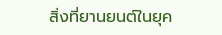สิ่งที่ยานยนต์ในยุค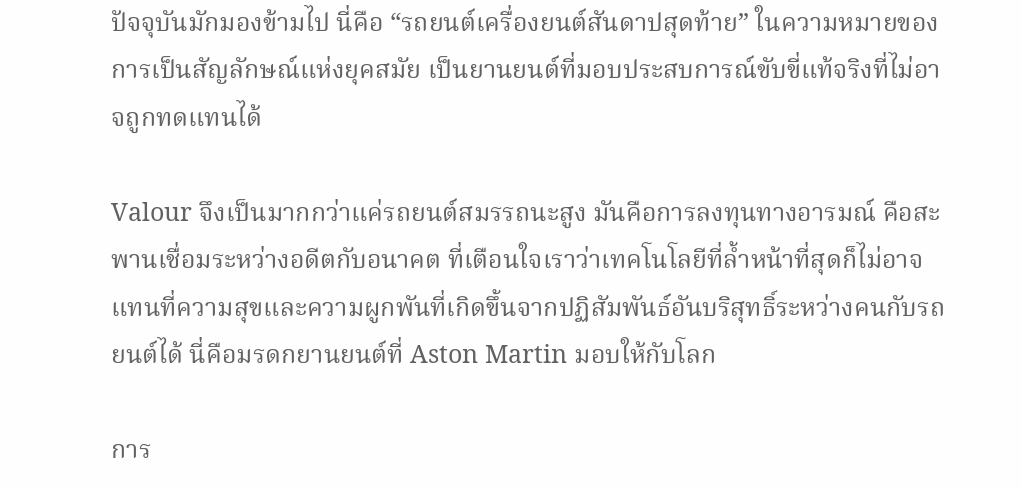ปัจจุบันมักมองข้ามไป นี่คือ “รถยนต์เครื่องยนต์สันดาปสุดท้าย” ในความหมายของการเป็นสัญลักษณ์แห่งยุคสมัย เป็นยานยนต์ที่มอบประสบการณ์ขับขี่แท้จริงที่ไม่อาจถูกทดแทนได้

Valour จึงเป็นมากกว่าแค่รถยนต์สมรรถนะสูง มันคือการลงทุนทางอารมณ์ คือสะพานเชื่อมระหว่างอดีตกับอนาคต ที่เตือนใจเราว่าเทคโนโลยีที่ล้ำหน้าที่สุดก็ไม่อาจแทนที่ความสุขและความผูกพันที่เกิดขึ้นจากปฏิสัมพันธ์อันบริสุทธิ์ระหว่างคนกับรถยนต์ได้ นี่คือมรดกยานยนต์ที่ Aston Martin มอบให้กับโลก

การ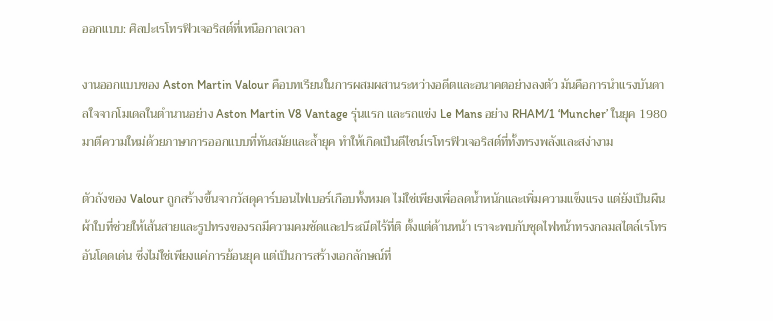ออกแบบ: ศิลปะเรโทรฟิวเจอริสต์ที่เหนือกาลเวลา

งานออกแบบของ Aston Martin Valour คือบทเรียนในการผสมผสานระหว่างอดีตและอนาคตอย่างลงตัว มันคือการนำแรงบันดาลใจจากโมเดลในตำนานอย่าง Aston Martin V8 Vantage รุ่นแรก และรถแข่ง Le Mans อย่าง RHAM/1 ‘Muncher’ ในยุค 1980 มาตีความใหม่ด้วยภาษาการออกแบบที่ทันสมัยและล้ำยุค ทำให้เกิดเป็นดีไซน์เรโทรฟิวเจอริสต์ที่ทั้งทรงพลังและสง่างาม

ตัวถังของ Valour ถูกสร้างขึ้นจากวัสดุคาร์บอนไฟเบอร์เกือบทั้งหมด ไม่ใช่เพียงเพื่อลดน้ำหนักและเพิ่มความแข็งแรง แต่ยังเป็นผืนผ้าใบที่ช่วยให้เส้นสายและรูปทรงของรถมีความคมชัดและประณีตไร้ที่ติ ตั้งแต่ด้านหน้า เราจะพบกับชุดไฟหน้าทรงกลมสไตล์เรโทรอันโดดเด่น ซึ่งไม่ใช่เพียงแค่การย้อนยุค แต่เป็นการสร้างเอกลักษณ์ที่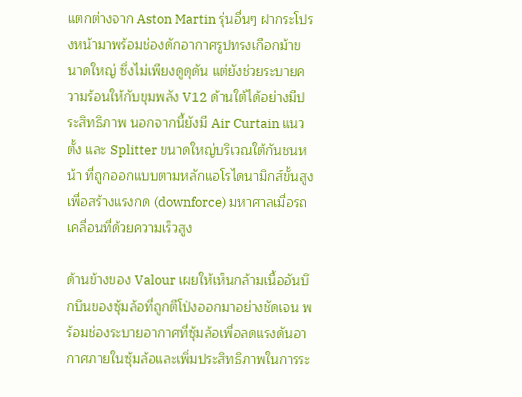แตกต่างจาก Aston Martin รุ่นอื่นๆ ฝากระโปรงหน้ามาพร้อมช่องดักอากาศรูปทรงเกือกม้าขนาดใหญ่ ซึ่งไม่เพียงดูดุดัน แต่ยังช่วยระบายความร้อนให้กับขุมพลัง V12 ด้านใต้ได้อย่างมีประสิทธิภาพ นอกจากนี้ยังมี Air Curtain แนวตั้ง และ Splitter ขนาดใหญ่บริเวณใต้กันชนหน้า ที่ถูกออกแบบตามหลักแอโรไดนามิกส์ขั้นสูง เพื่อสร้างแรงกด (downforce) มหาศาลเมื่อรถเคลื่อนที่ด้วยความเร็วสูง

ด้านข้างของ Valour เผยให้เห็นกล้ามเนื้ออันบึกบึนของซุ้มล้อที่ถูกตีโป่งออกมาอย่างชัดเจน พร้อมช่องระบายอากาศที่ซุ้มล้อเพื่อลดแรงดันอากาศภายในซุ้มล้อและเพิ่มประสิทธิภาพในการระ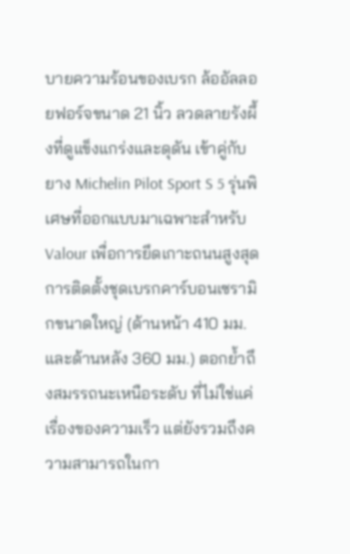บายความร้อนของเบรก ล้ออัลลอยฟอร์จขนาด 21 นิ้ว ลวดลายรังผึ้งที่ดูแข็งแกร่งและดุดัน เข้าคู่กับยาง Michelin Pilot Sport S 5 รุ่นพิเศษที่ออกแบบมาเฉพาะสำหรับ Valour เพื่อการยึดเกาะถนนสูงสุด การติดตั้งชุดเบรกคาร์บอนเซรามิกขนาดใหญ่ (ด้านหน้า 410 มม. และด้านหลัง 360 มม.) ตอกย้ำถึงสมรรถนะเหนือระดับ ที่ไม่ใช่แค่เรื่องของความเร็ว แต่ยังรวมถึงความสามารถในกา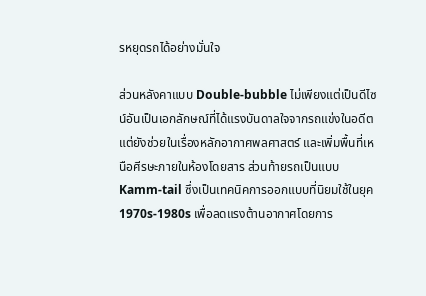รหยุดรถได้อย่างมั่นใจ

ส่วนหลังคาแบบ Double-bubble ไม่เพียงแต่เป็นดีไซน์อันเป็นเอกลักษณ์ที่ได้แรงบันดาลใจจากรถแข่งในอดีต แต่ยังช่วยในเรื่องหลักอากาศพลศาสตร์ และเพิ่มพื้นที่เหนือศีรษะภายในห้องโดยสาร ส่วนท้ายรถเป็นแบบ Kamm-tail ซึ่งเป็นเทคนิคการออกแบบที่นิยมใช้ในยุค 1970s-1980s เพื่อลดแรงต้านอากาศโดยการ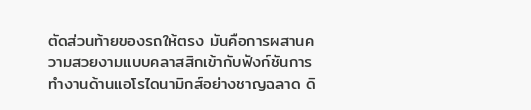ตัดส่วนท้ายของรถให้ตรง มันคือการผสานความสวยงามแบบคลาสสิกเข้ากับฟังก์ชันการทำงานด้านแอโรไดนามิกส์อย่างชาญฉลาด ดิ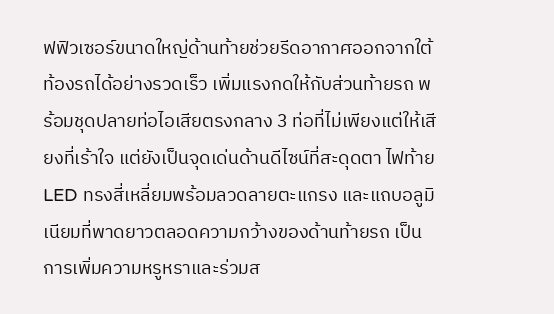ฟฟิวเซอร์ขนาดใหญ่ด้านท้ายช่วยรีดอากาศออกจากใต้ท้องรถได้อย่างรวดเร็ว เพิ่มแรงกดให้กับส่วนท้ายรถ พร้อมชุดปลายท่อไอเสียตรงกลาง 3 ท่อที่ไม่เพียงแต่ให้เสียงที่เร้าใจ แต่ยังเป็นจุดเด่นด้านดีไซน์ที่สะดุดตา ไฟท้าย LED ทรงสี่เหลี่ยมพร้อมลวดลายตะแกรง และแถบอลูมิเนียมที่พาดยาวตลอดความกว้างของด้านท้ายรถ เป็นการเพิ่มความหรูหราและร่วมส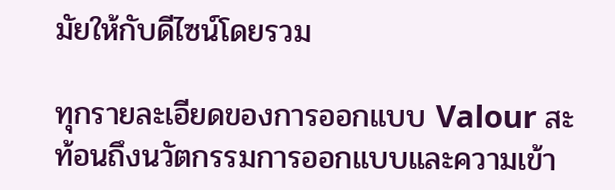มัยให้กับดีไซน์โดยรวม

ทุกรายละเอียดของการออกแบบ Valour สะท้อนถึงนวัตกรรมการออกแบบและความเข้า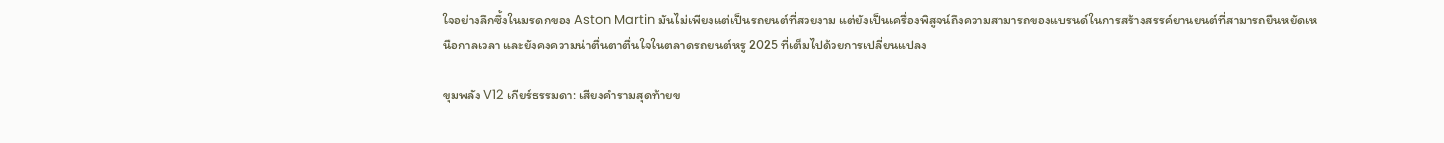ใจอย่างลึกซึ้งในมรดกของ Aston Martin มันไม่เพียงแต่เป็นรถยนต์ที่สวยงาม แต่ยังเป็นเครื่องพิสูจน์ถึงความสามารถของแบรนด์ในการสร้างสรรค์ยานยนต์ที่สามารถยืนหยัดเหนือกาลเวลา และยังคงความน่าตื่นตาตื่นใจในตลาดรถยนต์หรู 2025 ที่เต็มไปด้วยการเปลี่ยนแปลง

ขุมพลัง V12 เกียร์ธรรมดา: เสียงคำรามสุดท้ายข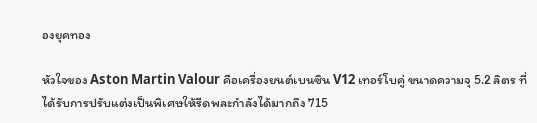องยุคทอง

หัวใจของ Aston Martin Valour คือเครื่องยนต์เบนซิน V12 เทอร์โบคู่ ขนาดความจุ 5.2 ลิตร ที่ได้รับการปรับแต่งเป็นพิเศษให้รีดพละกำลังได้มากถึง 715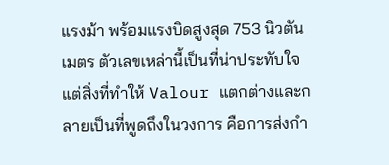แรงม้า พร้อมแรงบิดสูงสุด 753 นิวตันเมตร ตัวเลขเหล่านี้เป็นที่น่าประทับใจ แต่สิ่งที่ทำให้ Valour แตกต่างและกลายเป็นที่พูดถึงในวงการ คือการส่งกำ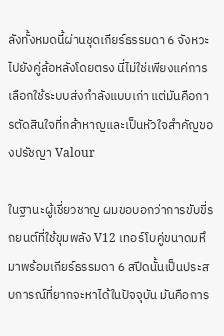ลังทั้งหมดนี้ผ่านชุดเกียร์ธรรมดา 6 จังหวะ ไปยังคู่ล้อหลังโดยตรง นี่ไม่ใช่เพียงแค่การเลือกใช้ระบบส่งกำลังแบบเก่า แต่มันคือการตัดสินใจที่กล้าหาญและเป็นหัวใจสำคัญของปรัชญา Valour

ในฐานะผู้เชี่ยวชาญ ผมขอบอกว่าการขับขี่รถยนต์ที่ใช้ขุมพลัง V12 เทอร์โบคู่ขนาดมหึมาพร้อมเกียร์ธรรมดา 6 สปีดนั้นเป็นประสบการณ์ที่ยากจะหาได้ในปัจจุบัน มันคือการ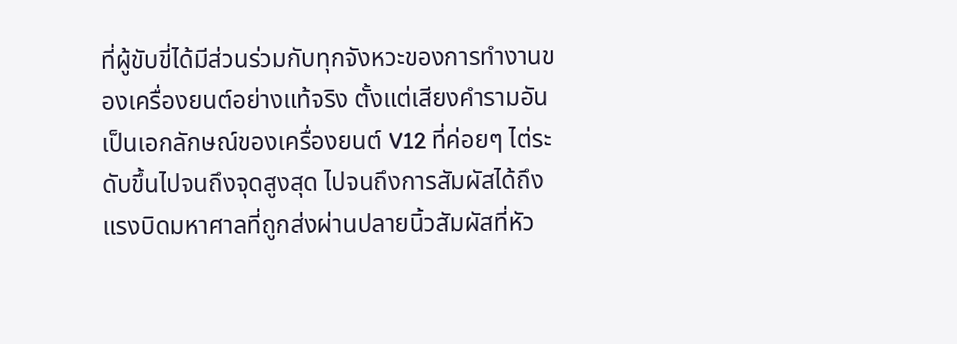ที่ผู้ขับขี่ได้มีส่วนร่วมกับทุกจังหวะของการทำงานของเครื่องยนต์อย่างแท้จริง ตั้งแต่เสียงคำรามอันเป็นเอกลักษณ์ของเครื่องยนต์ V12 ที่ค่อยๆ ไต่ระดับขึ้นไปจนถึงจุดสูงสุด ไปจนถึงการสัมผัสได้ถึงแรงบิดมหาศาลที่ถูกส่งผ่านปลายนิ้วสัมผัสที่หัว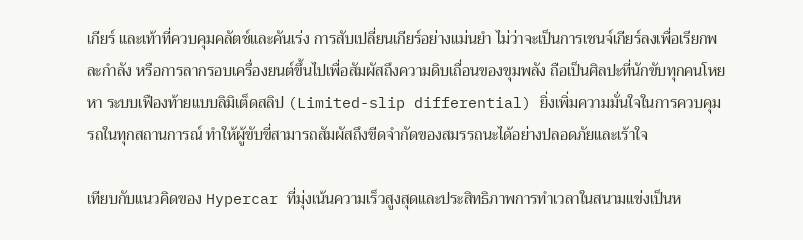เกียร์ และเท้าที่ควบคุมคลัตช์และคันเร่ง การสับเปลี่ยนเกียร์อย่างแม่นยำ ไม่ว่าจะเป็นการเชนจ์เกียร์ลงเพื่อเรียกพละกำลัง หรือการลากรอบเครื่องยนต์ขึ้นไปเพื่อสัมผัสถึงความดิบเถื่อนของขุมพลัง ถือเป็นศิลปะที่นักขับทุกคนโหยหา ระบบเฟืองท้ายแบบลิมิเต็ดสลิป (Limited-slip differential) ยิ่งเพิ่มความมั่นใจในการควบคุมรถในทุกสถานการณ์ ทำให้ผู้ขับขี่สามารถสัมผัสถึงขีดจำกัดของสมรรถนะได้อย่างปลอดภัยและเร้าใจ

เทียบกับแนวคิดของ Hypercar ที่มุ่งเน้นความเร็วสูงสุดและประสิทธิภาพการทำเวลาในสนามแข่งเป็นห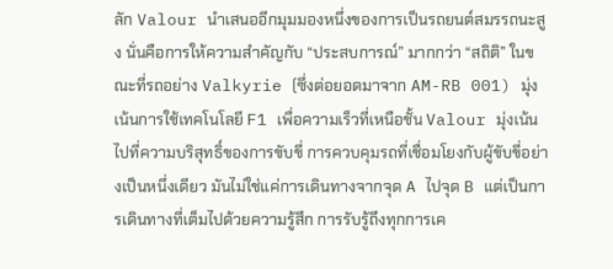ลัก Valour นำเสนออีกมุมมองหนึ่งของการเป็นรถยนต์สมรรถนะสูง นั่นคือการให้ความสำคัญกับ “ประสบการณ์” มากกว่า “สถิติ” ในขณะที่รถอย่าง Valkyrie (ซึ่งต่อยอดมาจาก AM-RB 001) มุ่งเน้นการใช้เทคโนโลยี F1 เพื่อความเร็วที่เหนือชั้น Valour มุ่งเน้นไปที่ความบริสุทธิ์ของการขับขี่ การควบคุมรถที่เชื่อมโยงกับผู้ขับขี่อย่างเป็นหนึ่งเดียว มันไม่ใช่แค่การเดินทางจากจุด A ไปจุด B แต่เป็นการเดินทางที่เต็มไปด้วยความรู้สึก การรับรู้ถึงทุกการเค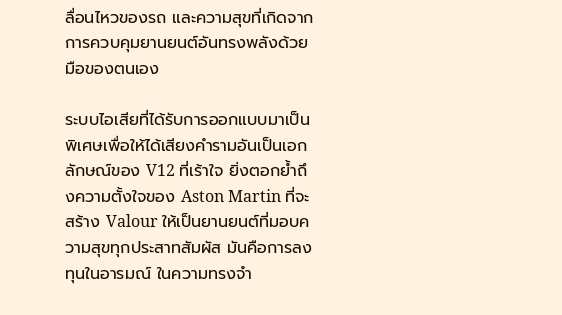ลื่อนไหวของรถ และความสุขที่เกิดจากการควบคุมยานยนต์อันทรงพลังด้วยมือของตนเอง

ระบบไอเสียที่ได้รับการออกแบบมาเป็นพิเศษเพื่อให้ได้เสียงคำรามอันเป็นเอกลักษณ์ของ V12 ที่เร้าใจ ยิ่งตอกย้ำถึงความตั้งใจของ Aston Martin ที่จะสร้าง Valour ให้เป็นยานยนต์ที่มอบความสุขทุกประสาทสัมผัส มันคือการลงทุนในอารมณ์ ในความทรงจำ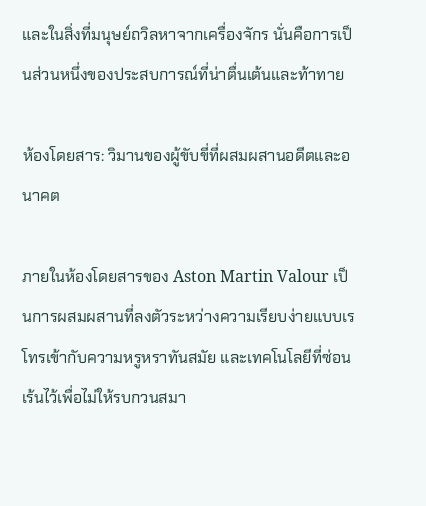และในสิ่งที่มนุษย์ถวิลหาจากเครื่องจักร นั่นคือการเป็นส่วนหนึ่งของประสบการณ์ที่น่าตื่นเต้นและท้าทาย

ห้องโดยสาร: วิมานของผู้ขับขี่ที่ผสมผสานอดีตและอนาคต

ภายในห้องโดยสารของ Aston Martin Valour เป็นการผสมผสานที่ลงตัวระหว่างความเรียบง่ายแบบเรโทรเข้ากับความหรูหราทันสมัย และเทคโนโลยีที่ซ่อนเร้นไว้เพื่อไม่ให้รบกวนสมา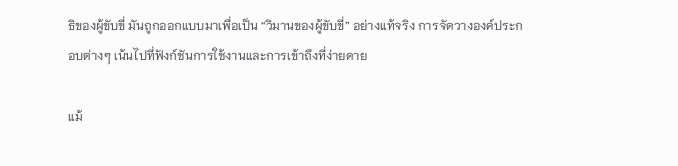ธิของผู้ขับขี่ มันถูกออกแบบมาเพื่อเป็น “วิมานของผู้ขับขี่” อย่างแท้จริง การจัดวางองค์ประกอบต่างๆ เน้นไปที่ฟังก์ชันการใช้งานและการเข้าถึงที่ง่ายดาย

แม้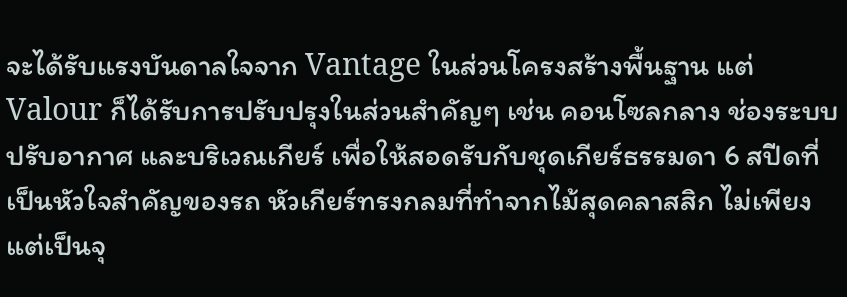จะได้รับแรงบันดาลใจจาก Vantage ในส่วนโครงสร้างพื้นฐาน แต่ Valour ก็ได้รับการปรับปรุงในส่วนสำคัญๆ เช่น คอนโซลกลาง ช่องระบบปรับอากาศ และบริเวณเกียร์ เพื่อให้สอดรับกับชุดเกียร์ธรรมดา 6 สปีดที่เป็นหัวใจสำคัญของรถ หัวเกียร์ทรงกลมที่ทำจากไม้สุดคลาสสิก ไม่เพียงแต่เป็นจุ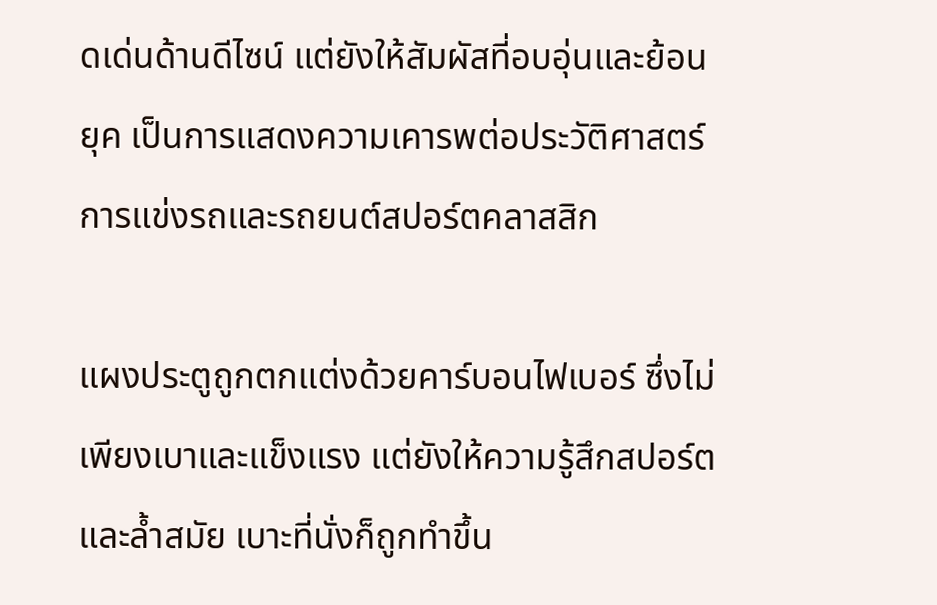ดเด่นด้านดีไซน์ แต่ยังให้สัมผัสที่อบอุ่นและย้อนยุค เป็นการแสดงความเคารพต่อประวัติศาสตร์การแข่งรถและรถยนต์สปอร์ตคลาสสิก

แผงประตูถูกตกแต่งด้วยคาร์บอนไฟเบอร์ ซึ่งไม่เพียงเบาและแข็งแรง แต่ยังให้ความรู้สึกสปอร์ตและล้ำสมัย เบาะที่นั่งก็ถูกทำขึ้น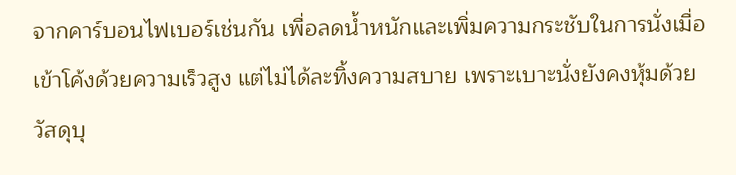จากคาร์บอนไฟเบอร์เช่นกัน เพื่อลดน้ำหนักและเพิ่มความกระชับในการนั่งเมื่อเข้าโค้งด้วยความเร็วสูง แต่ไม่ได้ละทิ้งความสบาย เพราะเบาะนั่งยังคงหุ้มด้วยวัสดุบุ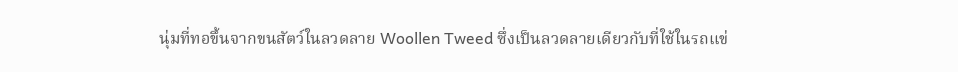นุ่มที่ทอขึ้นจากขนสัตว์ในลวดลาย Woollen Tweed ซึ่งเป็นลวดลายเดียวกับที่ใช้ในรถแข่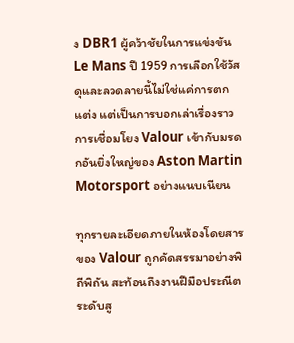ง DBR1 ผู้คว้าชัยในการแข่งขัน Le Mans ปี 1959 การเลือกใช้วัสดุและลวดลายนี้ไม่ใช่แค่การตกแต่ง แต่เป็นการบอกเล่าเรื่องราว การเชื่อมโยง Valour เข้ากับมรดกอันยิ่งใหญ่ของ Aston Martin Motorsport อย่างแนบเนียน

ทุกรายละเอียดภายในห้องโดยสารของ Valour ถูกคัดสรรมาอย่างพิถีพิถัน สะท้อนถึงงานฝีมือประณีตระดับสู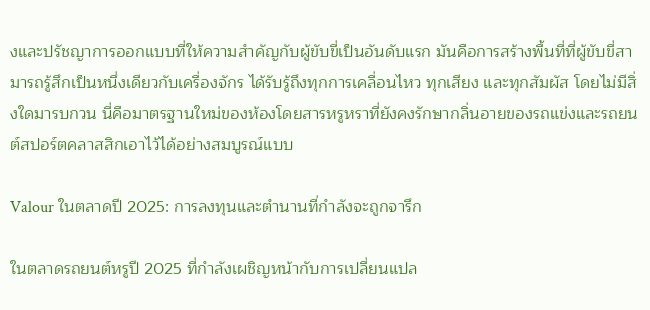งและปรัชญาการออกแบบที่ให้ความสำคัญกับผู้ขับขี่เป็นอันดับแรก มันคือการสร้างพื้นที่ที่ผู้ขับขี่สามารถรู้สึกเป็นหนึ่งเดียวกับเครื่องจักร ได้รับรู้ถึงทุกการเคลื่อนไหว ทุกเสียง และทุกสัมผัส โดยไม่มีสิ่งใดมารบกวน นี่คือมาตรฐานใหม่ของห้องโดยสารหรูหราที่ยังคงรักษากลิ่นอายของรถแข่งและรถยนต์สปอร์ตคลาสสิกเอาไว้ได้อย่างสมบูรณ์แบบ

Valour ในตลาดปี 2025: การลงทุนและตำนานที่กำลังจะถูกจารึก

ในตลาดรถยนต์หรูปี 2025 ที่กำลังเผชิญหน้ากับการเปลี่ยนแปล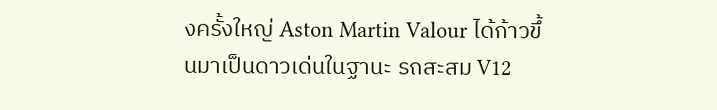งครั้งใหญ่ Aston Martin Valour ได้ก้าวขึ้นมาเป็นดาวเด่นในฐานะ รถสะสม V12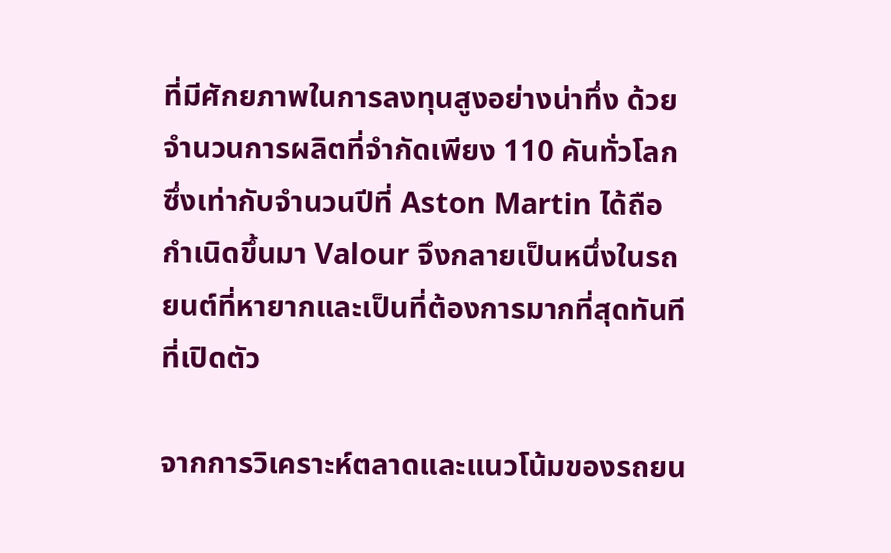ที่มีศักยภาพในการลงทุนสูงอย่างน่าทึ่ง ด้วยจำนวนการผลิตที่จำกัดเพียง 110 คันทั่วโลก ซึ่งเท่ากับจำนวนปีที่ Aston Martin ได้ถือกำเนิดขึ้นมา Valour จึงกลายเป็นหนึ่งในรถยนต์ที่หายากและเป็นที่ต้องการมากที่สุดทันทีที่เปิดตัว

จากการวิเคราะห์ตลาดและแนวโน้มของรถยน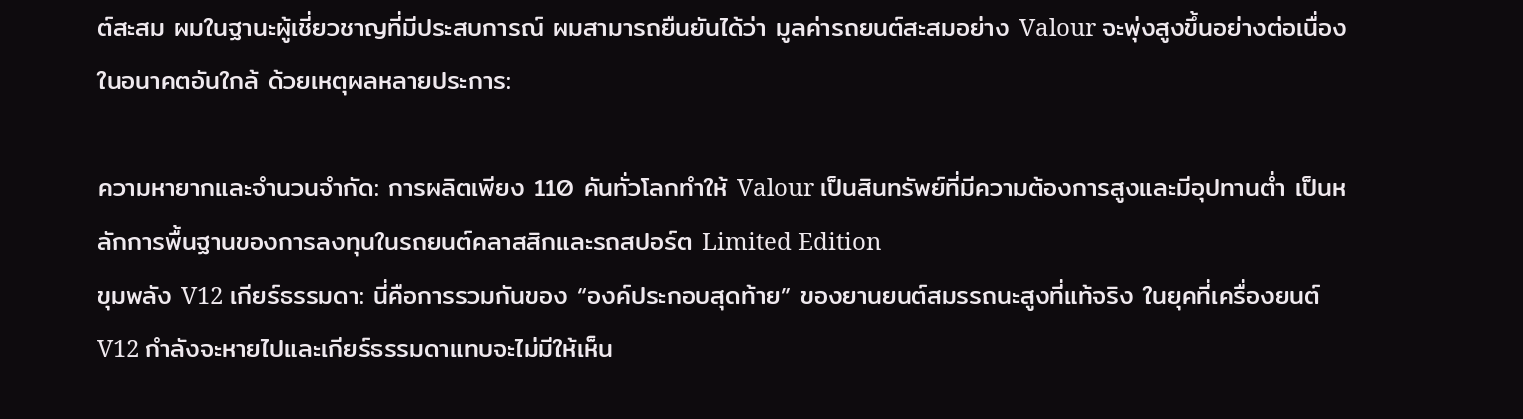ต์สะสม ผมในฐานะผู้เชี่ยวชาญที่มีประสบการณ์ ผมสามารถยืนยันได้ว่า มูลค่ารถยนต์สะสมอย่าง Valour จะพุ่งสูงขึ้นอย่างต่อเนื่องในอนาคตอันใกล้ ด้วยเหตุผลหลายประการ:

ความหายากและจำนวนจำกัด: การผลิตเพียง 110 คันทั่วโลกทำให้ Valour เป็นสินทรัพย์ที่มีความต้องการสูงและมีอุปทานต่ำ เป็นหลักการพื้นฐานของการลงทุนในรถยนต์คลาสสิกและรถสปอร์ต Limited Edition
ขุมพลัง V12 เกียร์ธรรมดา: นี่คือการรวมกันของ “องค์ประกอบสุดท้าย” ของยานยนต์สมรรถนะสูงที่แท้จริง ในยุคที่เครื่องยนต์ V12 กำลังจะหายไปและเกียร์ธรรมดาแทบจะไม่มีให้เห็น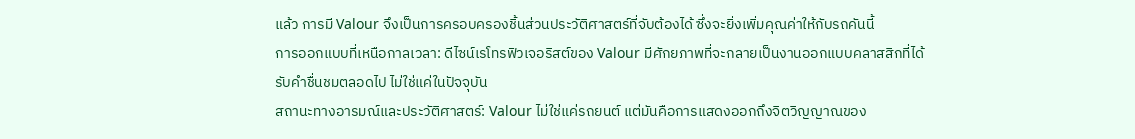แล้ว การมี Valour จึงเป็นการครอบครองชิ้นส่วนประวัติศาสตร์ที่จับต้องได้ ซึ่งจะยิ่งเพิ่มคุณค่าให้กับรถคันนี้
การออกแบบที่เหนือกาลเวลา: ดีไซน์เรโทรฟิวเจอริสต์ของ Valour มีศักยภาพที่จะกลายเป็นงานออกแบบคลาสสิกที่ได้รับคำชื่นชมตลอดไป ไม่ใช่แค่ในปัจจุบัน
สถานะทางอารมณ์และประวัติศาสตร์: Valour ไม่ใช่แค่รถยนต์ แต่มันคือการแสดงออกถึงจิตวิญญาณของ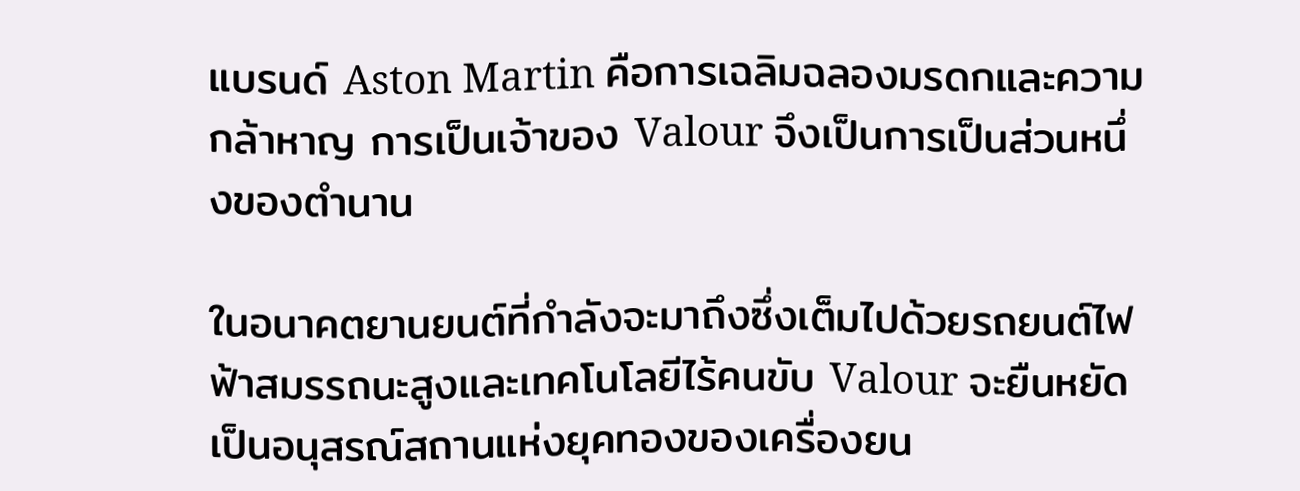แบรนด์ Aston Martin คือการเฉลิมฉลองมรดกและความกล้าหาญ การเป็นเจ้าของ Valour จึงเป็นการเป็นส่วนหนึ่งของตำนาน

ในอนาคตยานยนต์ที่กำลังจะมาถึงซึ่งเต็มไปด้วยรถยนต์ไฟฟ้าสมรรถนะสูงและเทคโนโลยีไร้คนขับ Valour จะยืนหยัดเป็นอนุสรณ์สถานแห่งยุคทองของเครื่องยน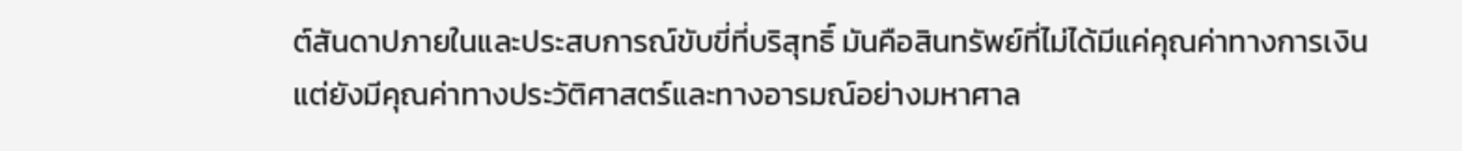ต์สันดาปภายในและประสบการณ์ขับขี่ที่บริสุทธิ์ มันคือสินทรัพย์ที่ไม่ได้มีแค่คุณค่าทางการเงิน แต่ยังมีคุณค่าทางประวัติศาสตร์และทางอารมณ์อย่างมหาศาล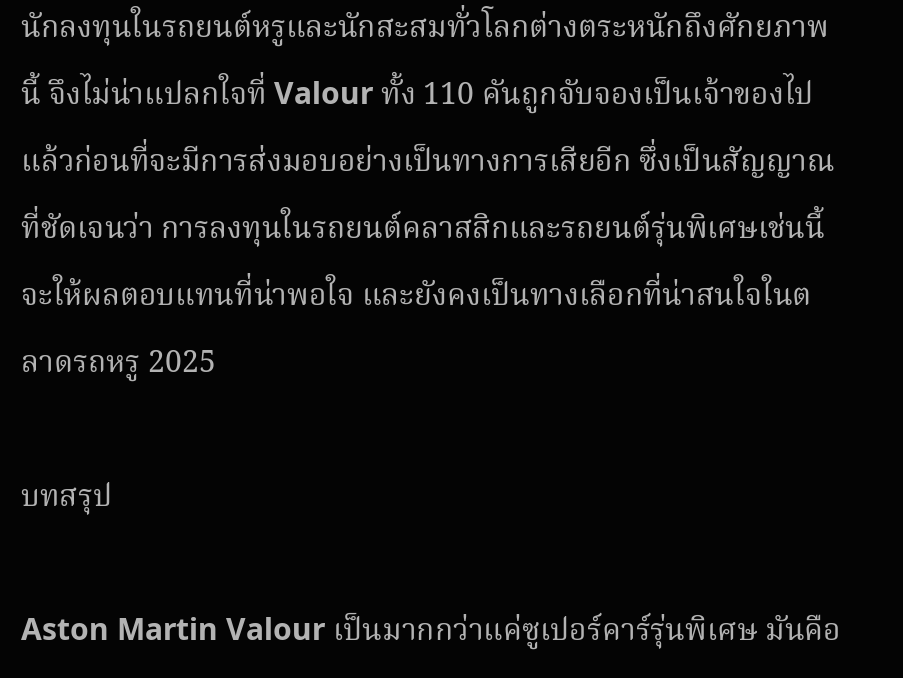นักลงทุนในรถยนต์หรูและนักสะสมทั่วโลกต่างตระหนักถึงศักยภาพนี้ จึงไม่น่าแปลกใจที่ Valour ทั้ง 110 คันถูกจับจองเป็นเจ้าของไปแล้วก่อนที่จะมีการส่งมอบอย่างเป็นทางการเสียอีก ซึ่งเป็นสัญญาณที่ชัดเจนว่า การลงทุนในรถยนต์คลาสสิกและรถยนต์รุ่นพิเศษเช่นนี้ จะให้ผลตอบแทนที่น่าพอใจ และยังคงเป็นทางเลือกที่น่าสนใจในตลาดรถหรู 2025

บทสรุป

Aston Martin Valour เป็นมากกว่าแค่ซูเปอร์คาร์รุ่นพิเศษ มันคือ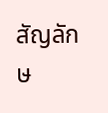สัญลักษ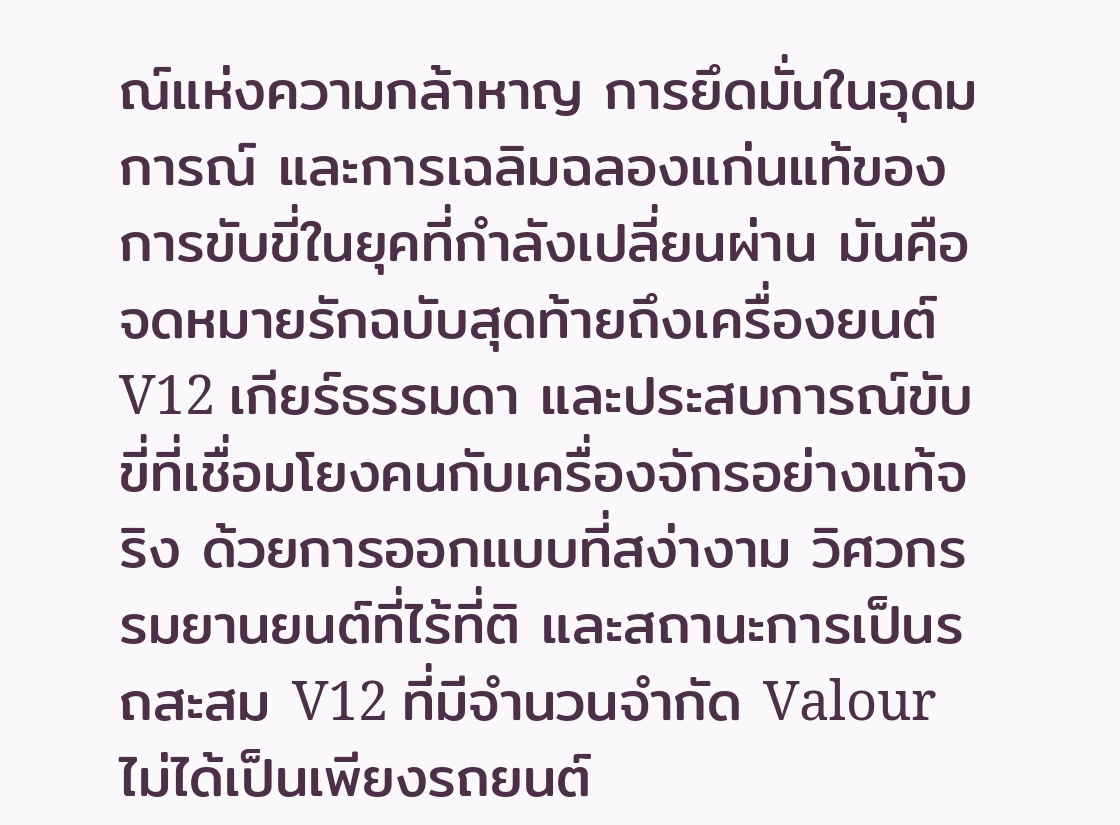ณ์แห่งความกล้าหาญ การยึดมั่นในอุดมการณ์ และการเฉลิมฉลองแก่นแท้ของการขับขี่ในยุคที่กำลังเปลี่ยนผ่าน มันคือจดหมายรักฉบับสุดท้ายถึงเครื่องยนต์ V12 เกียร์ธรรมดา และประสบการณ์ขับขี่ที่เชื่อมโยงคนกับเครื่องจักรอย่างแท้จริง ด้วยการออกแบบที่สง่างาม วิศวกรรมยานยนต์ที่ไร้ที่ติ และสถานะการเป็นรถสะสม V12 ที่มีจำนวนจำกัด Valour ไม่ได้เป็นเพียงรถยนต์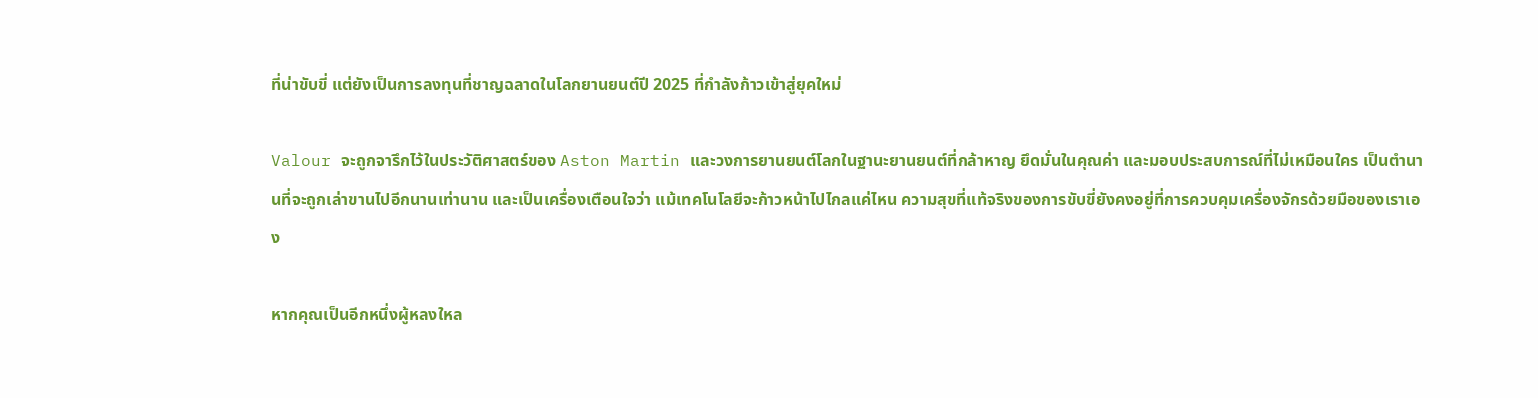ที่น่าขับขี่ แต่ยังเป็นการลงทุนที่ชาญฉลาดในโลกยานยนต์ปี 2025 ที่กำลังก้าวเข้าสู่ยุคใหม่

Valour จะถูกจารึกไว้ในประวัติศาสตร์ของ Aston Martin และวงการยานยนต์โลกในฐานะยานยนต์ที่กล้าหาญ ยึดมั่นในคุณค่า และมอบประสบการณ์ที่ไม่เหมือนใคร เป็นตำนานที่จะถูกเล่าขานไปอีกนานเท่านาน และเป็นเครื่องเตือนใจว่า แม้เทคโนโลยีจะก้าวหน้าไปไกลแค่ไหน ความสุขที่แท้จริงของการขับขี่ยังคงอยู่ที่การควบคุมเครื่องจักรด้วยมือของเราเอง

หากคุณเป็นอีกหนึ่งผู้หลงใหล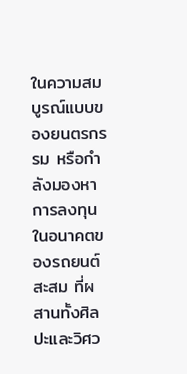ในความสมบูรณ์แบบของยนตรกรรม หรือกำลังมองหาการลงทุนในอนาคตของรถยนต์สะสม ที่ผสานทั้งศิลปะและวิศว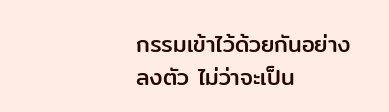กรรมเข้าไว้ด้วยกันอย่างลงตัว ไม่ว่าจะเป็น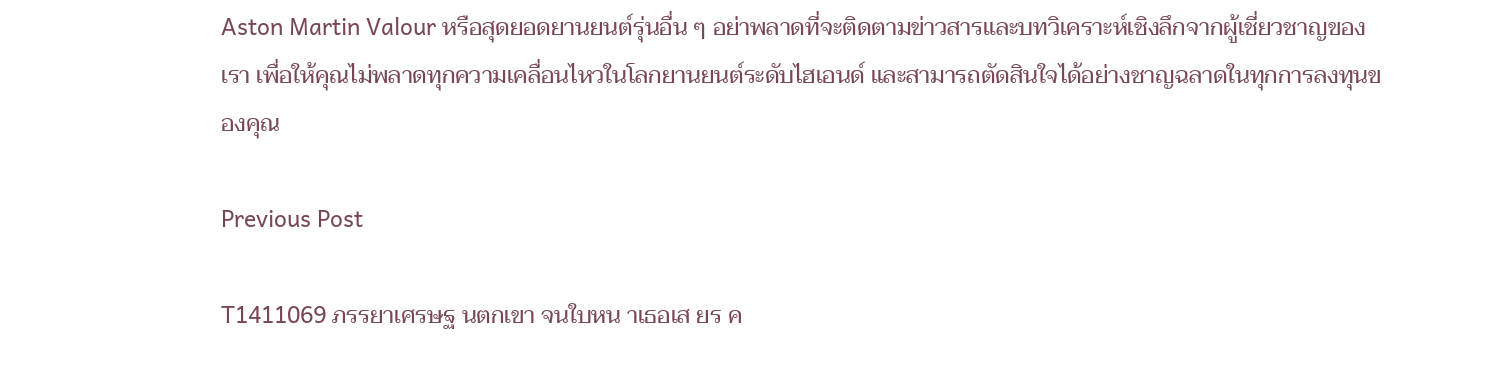Aston Martin Valour หรือสุดยอดยานยนต์รุ่นอื่น ๆ อย่าพลาดที่จะติดตามข่าวสารและบทวิเคราะห์เชิงลึกจากผู้เชี่ยวชาญของเรา เพื่อให้คุณไม่พลาดทุกความเคลื่อนไหวในโลกยานยนต์ระดับไฮเอนด์ และสามารถตัดสินใจได้อย่างชาญฉลาดในทุกการลงทุนของคุณ

Previous Post

T1411069 ภรรยาเศรษฐ นตกเขา จนใบหน าเธอเส ยร ค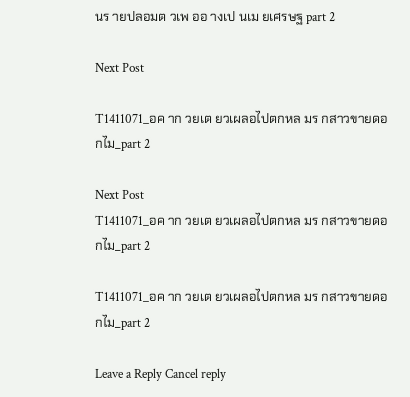นร ายปลอมต วเพ ออ างเป นเม ยเศรษฐ part 2

Next Post

T1411071_อค าก วยเต ยวเผลอไปตกหล มร กสาวขายดอกไม_part 2

Next Post
T1411071_อค าก วยเต ยวเผลอไปตกหล มร กสาวขายดอกไม_part 2

T1411071_อค าก วยเต ยวเผลอไปตกหล มร กสาวขายดอกไม_part 2

Leave a Reply Cancel reply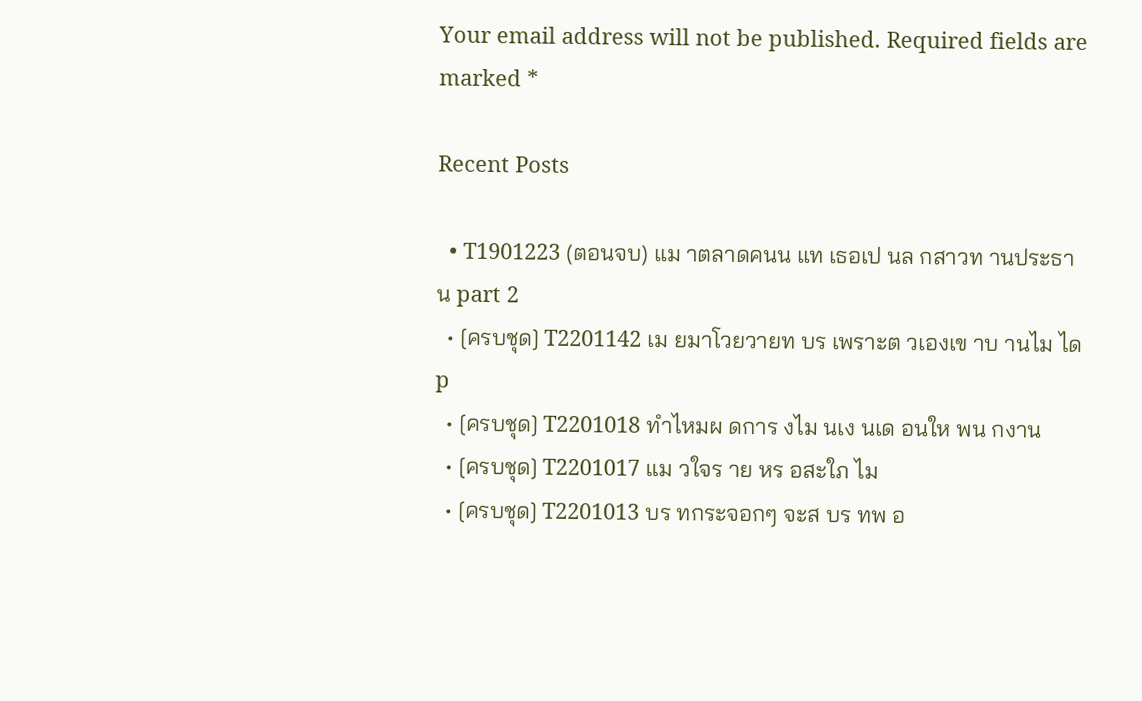Your email address will not be published. Required fields are marked *

Recent Posts

  • T1901223 (ตอนจบ) แม าตลาดคนน แท เธอเป นล กสาวท านประธาน part 2
  • [ครบชุด] T2201142 เม ยมาโวยวายท บร เพราะต วเองเข าบ านไม ได p
  • [ครบชุด] T2201018 ทำไหมผ ดการ งไม นเง นเด อนให พน กงาน
  • [ครบชุด] T2201017 แม วใจร าย หร อสะใภ ไม
  • [ครบชุด] T2201013 บร ทกระจอกๆ จะส บร ทพ อ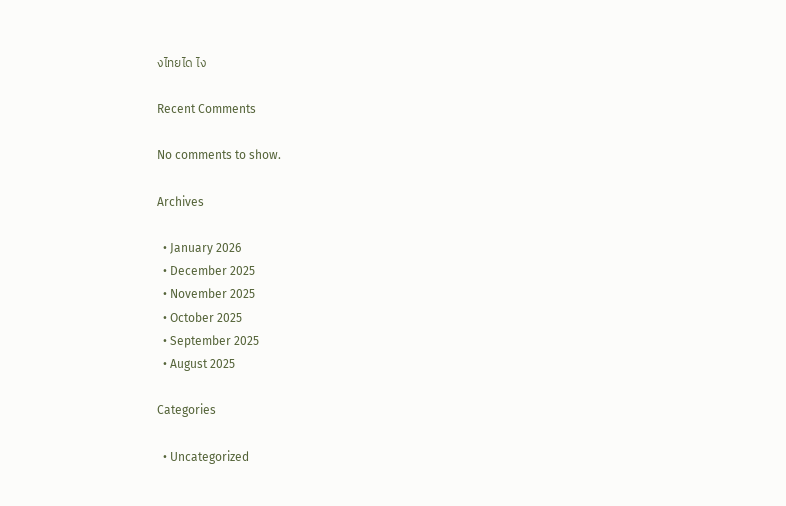งไทยได ไง

Recent Comments

No comments to show.

Archives

  • January 2026
  • December 2025
  • November 2025
  • October 2025
  • September 2025
  • August 2025

Categories

  • Uncategorized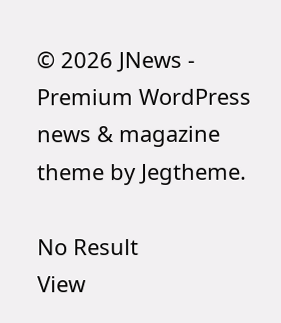© 2026 JNews - Premium WordPress news & magazine theme by Jegtheme.

No Result
View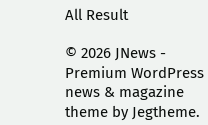All Result

© 2026 JNews - Premium WordPress news & magazine theme by Jegtheme.